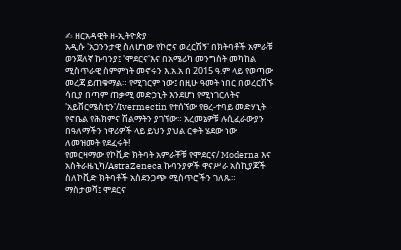✍ ዘርአዳዊት ዘ-ኢትዮጵያ
አዲሱ 'አጋንንታዊ ስለሆነው የኮሮና ወረርሽኝ' በክትባቶች አምራቹ ወንጀለኛ ኩባንያ፤ 'ሞደርና'እና በአሜሪካ መንግስት መካከል ሚስጥራዊ ስምምነት መኖሩን እ.አ.አ በ 2015 ዓ.ም ላይ የወጣው መረጃ ይጠቁማል። የሚገርም ነው፤ በዚሁ ዓመት ነበር በወረርሽኙ ሳቢያ በጣም ጠቃሚ መድኃኒት እንደሆነ የሚነገርለትና 'አይቨርሜስቲን'/Ivermectin የተሰኘው የፀረ-ተባይ መድሃኒት የኖቤል የሕክምና ሽልማትን ያገኘው። አረመኔዎቹ ሉሲፈራውያን በዓለማችን ነዋሪዎች ላይ ይህን ያህል ርቀት ሄደው ነው ለመዝመት የደፈሩት!
የመርዛማው የኮቪድ ክትባት አምራቾቹ የሞደርና/ Moderna እና አስትራዜኒካ/AstraZeneca ኩባንያዎች ዋናሥራ አስኪያጆች ስለኮቪድ ክትባቶች አስደንጋጭ ሚስጥሮችን ገለጹ።
ማስታወሻ፤ ሞደርና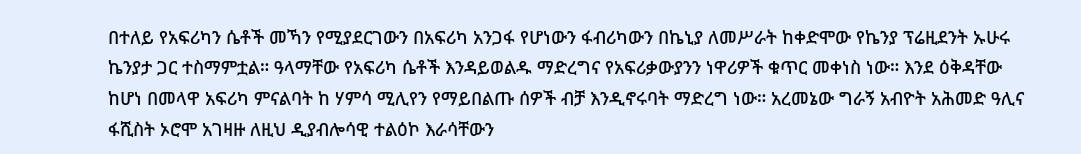በተለይ የአፍሪካን ሴቶች መኻን የሚያደርገውን በአፍሪካ አንጋፋ የሆነውን ፋብሪካውን በኬኒያ ለመሥራት ከቀድሞው የኬንያ ፕሬዚደንት ኡሁሩ ኬንያታ ጋር ተስማምቷል። ዓላማቸው የአፍሪካ ሴቶች እንዳይወልዱ ማድረግና የአፍሪቃውያንን ነዋሪዎች ቁጥር መቀነስ ነው። እንደ ዕቅዳቸው ከሆነ በመላዋ አፍሪካ ምናልባት ከ ሃምሳ ሚሊየን የማይበልጡ ሰዎች ብቻ እንዲኖሩባት ማድረግ ነው። አረመኔው ግራኝ አብዮት አሕመድ ዓሊና ፋሺስት ኦሮሞ አገዛዙ ለዚህ ዲያብሎሳዊ ተልዕኮ እራሳቸውን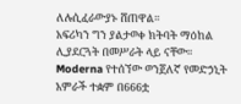ለሉሲፈራውያኑ ሸጠዋል።
አፍሪካን ግን ያልታወቀ ክትባት ማዕከል ሊያደርጓት በመሥራት ላይ ናቸው። Moderna የተሰኘው ወንጀለኛ የመድኃኒት አምራች ተቋም በ666ቷ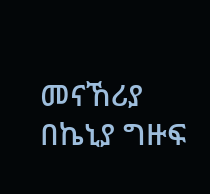መናኸሪያ በኬኒያ ግዙፍ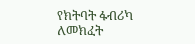የክትባት ፋብሪካ ለመክፈት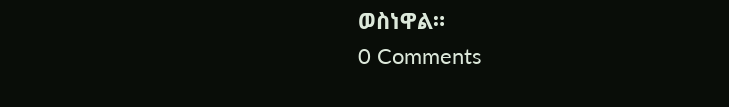ወስነዋል።
0 Comments